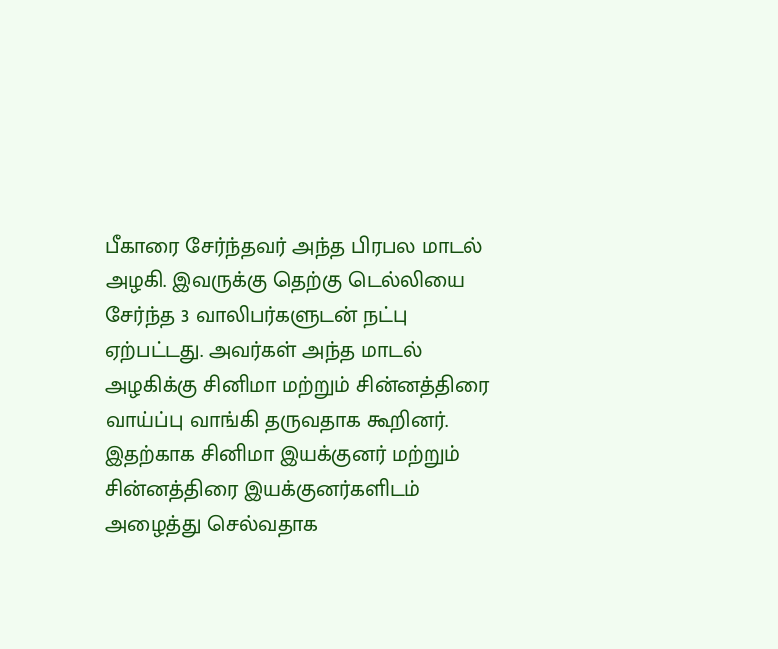பீகாரை சேர்ந்தவர் அந்த பிரபல மாடல் அழகி. இவருக்கு தெற்கு டெல்லியை சேர்ந்த 3 வாலிபர்களுடன் நட்பு ஏற்பட்டது. அவர்கள் அந்த மாடல் அழகிக்கு சினிமா மற்றும் சின்னத்திரை வாய்ப்பு வாங்கி தருவதாக கூறினர்.
இதற்காக சினிமா இயக்குனர் மற்றும் சின்னத்திரை இயக்குனர்களிடம் அழைத்து செல்வதாக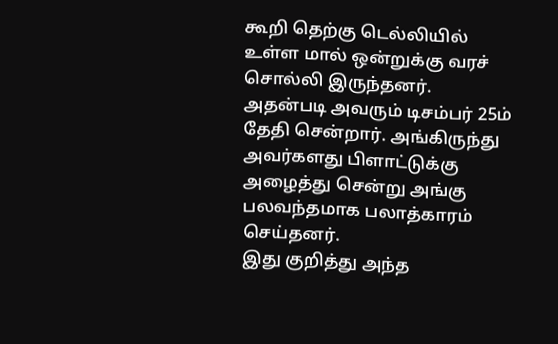கூறி தெற்கு டெல்லியில் உள்ள மால் ஒன்றுக்கு வரச் சொல்லி இருந்தனர். அதன்படி அவரும் டிசம்பர் 25ம் தேதி சென்றார். அங்கிருந்து அவர்களது பிளாட்டுக்கு அழைத்து சென்று அங்கு பலவந்தமாக பலாத்காரம் செய்தனர்.
இது குறித்து அந்த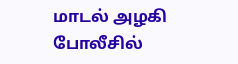மாடல் அழகி போலீசில்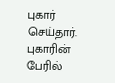புகார் செய்தார். புகாரின் பேரில்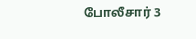போலீசார் 3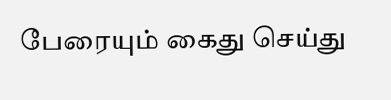பேரையும் கைது செய்து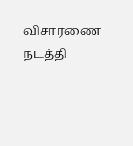விசாரணை நடத்தி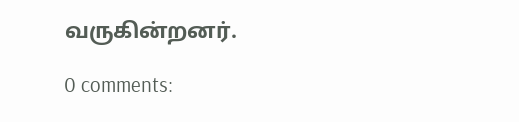வருகின்றனர்.

0 comments: